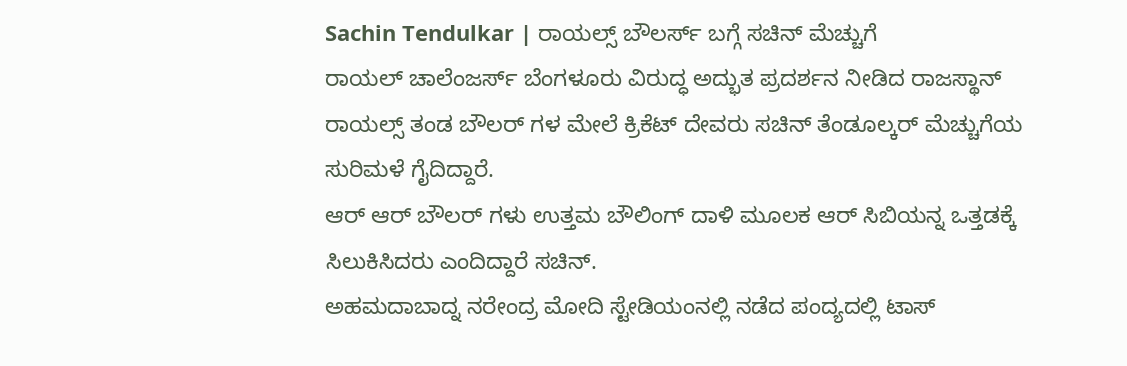Sachin Tendulkar | ರಾಯಲ್ಸ್ ಬೌಲರ್ಸ್ ಬಗ್ಗೆ ಸಚಿನ್ ಮೆಚ್ಚುಗೆ
ರಾಯಲ್ ಚಾಲೆಂಜರ್ಸ್ ಬೆಂಗಳೂರು ವಿರುದ್ಧ ಅದ್ಭುತ ಪ್ರದರ್ಶನ ನೀಡಿದ ರಾಜಸ್ಥಾನ್ ರಾಯಲ್ಸ್ ತಂಡ ಬೌಲರ್ ಗಳ ಮೇಲೆ ಕ್ರಿಕೆಟ್ ದೇವರು ಸಚಿನ್ ತೆಂಡೂಲ್ಕರ್ ಮೆಚ್ಚುಗೆಯ ಸುರಿಮಳೆ ಗೈದಿದ್ದಾರೆ.
ಆರ್ ಆರ್ ಬೌಲರ್ ಗಳು ಉತ್ತಮ ಬೌಲಿಂಗ್ ದಾಳಿ ಮೂಲಕ ಆರ್ ಸಿಬಿಯನ್ನ ಒತ್ತಡಕ್ಕೆ ಸಿಲುಕಿಸಿದರು ಎಂದಿದ್ದಾರೆ ಸಚಿನ್.
ಅಹಮದಾಬಾದ್ನ ನರೇಂದ್ರ ಮೋದಿ ಸ್ಟೇಡಿಯಂನಲ್ಲಿ ನಡೆದ ಪಂದ್ಯದಲ್ಲಿ ಟಾಸ್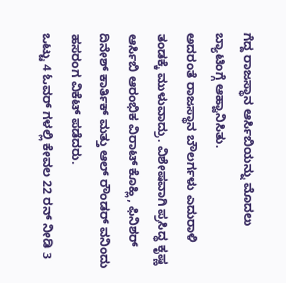ಗೆದ್ದ ರಾಜಸ್ಥಾನ ಆರ್ಸಿಬಿಯನ್ನು ಮೊದಲು ಬ್ಯಾಟಿಂಗ್ಗೆ ಆಹ್ವಾನಿಸಿತು.
ಅದರಂತೆ ರಾಜಸ್ಥಾನ ಬೌಲರ್ಗಳು ಎದುರಾಳಿ ತಂಡಕ್ಕೆ ಮುಳುವಾದ್ರು. ವಿಶೇಷವಾಗಿ ಪ್ರಸಿದ್ಧ ಕೃಷ್ಣ ಆರ್ಸಿಬಿ ಆರಂಭಿಕ ವಿರಾಟ್ ಕೊಹ್ಲಿ, ಫಿನಿಶರ್ ದಿನೇಶ್ ಕಾರ್ತಿಕ್ ಮತ್ತು ಆಲ್ ರೌಂಡರ್ ವನಿಂದು ಹಸರಂಗ ವಿಕೆಟ್ ಪಡೆದರು.
ಒಟ್ಟು 4 ಓವರ್ ಗಳಲ್ಲಿ ಕೇವಲ 22 ರನ್ ನೀಡಿ 3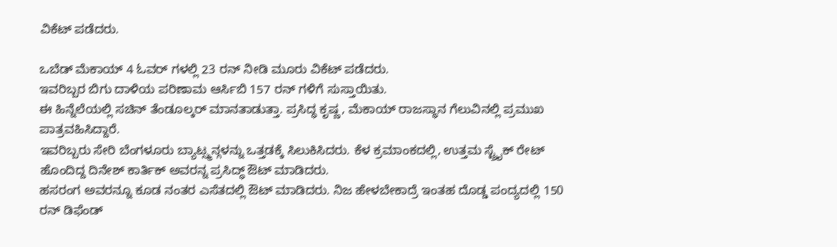ವಿಕೆಟ್ ಪಡೆದರು.

ಒಬೆಡ್ ಮೆಕಾಯ್ 4 ಓವರ್ ಗಳಲ್ಲಿ 23 ರನ್ ನೀಡಿ ಮೂರು ವಿಕೆಟ್ ಪಡೆದರು.
ಇವರಿಬ್ಬರ ಬಿಗು ದಾಳಿಯ ಪರಿಣಾಮ ಆರ್ಸಿಬಿ 157 ರನ್ ಗಳಿಗೆ ಸುಸ್ತಾಯಿತು.
ಈ ಹಿನ್ನೆಲೆಯಲ್ಲಿ ಸಚಿನ್ ತೆಂಡೂಲ್ಕರ್ ಮಾನತಾಡುತ್ತಾ. ಪ್ರಸಿದ್ಧ ಕೃಷ್ಣ, ಮೆಕಾಯ್ ರಾಜಸ್ಥಾನ ಗೆಲುವಿನಲ್ಲಿ ಪ್ರಮುಖ ಪಾತ್ರವಹಿಸಿದ್ದಾರೆ.
ಇವರಿಬ್ಬರು ಸೇರಿ ಬೆಂಗಳೂರು ಬ್ಯಾಟ್ಸ್ಮನ್ಗಳನ್ನು ಒತ್ತಡಕ್ಕೆ ಸಿಲುಕಿಸಿದರು. ಕೆಳ ಕ್ರಮಾಂಕದಲ್ಲಿ, ಉತ್ತಮ ಸ್ಟ್ರೈಕ್ ರೇಟ್ ಹೊಂದಿದ್ದ ದಿನೇಶ್ ಕಾರ್ತಿಕ್ ಅವರನ್ನ ಪ್ರಸಿದ್ಧ್ ಔಟ್ ಮಾಡಿದರು.
ಹಸರಂಗ ಅವರನ್ನೂ ಕೂಡ ನಂತರ ಎಸೆತದಲ್ಲಿ ಔಟ್ ಮಾಡಿದರು. ನಿಜ ಹೇಳಬೇಕಾದ್ರೆ ಇಂತಹ ದೊಡ್ಡ ಪಂದ್ಯದಲ್ಲಿ 150 ರನ್ ಡಿಫೆಂಡ್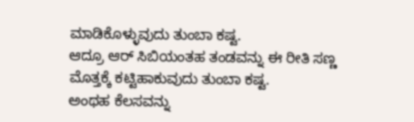ಮಾಡಿಕೊಳ್ಳುವುದು ತುಂಬಾ ಕಷ್ಟ.
ಆದ್ರೂ ಆರ್ ಸಿಬಿಯಂತಹ ತಂಡವನ್ನು ಈ ರೀತಿ ಸಣ್ಣ ಮೊತ್ತಕ್ಕೆ ಕಟ್ಟಿಹಾಕುವುದು ತುಂಬಾ ಕಷ್ಟ.
ಅಂಥಹ ಕೆಲಸವನ್ನು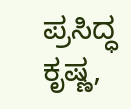ಪ್ರಸಿದ್ಧ ಕೃಷ್ಣ,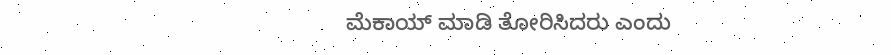ಮೆಕಾಯ್ ಮಾಡಿ ತೋರಿಸಿದರು ಎಂದು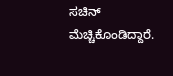ಸಚಿನ್ ಮೆಚ್ಚಿಕೊಂಡಿದ್ದಾರೆ.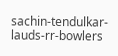sachin-tendulkar-lauds-rr-bowlers